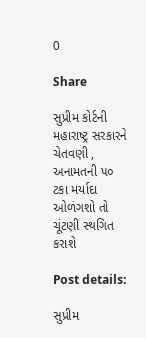0

Share

સુપ્રીમ કોર્ટની મહારાષ્ટ્ર સરકારને ચેતવણી , અનામતની ૫૦ ટકા મર્યાદા ઓળંગશો તો ચૂંટણી સ્થગિત કરાશે

Post details:

સુપ્રીમ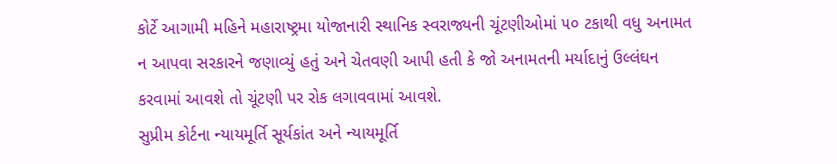કોર્ટે આગામી મહિને મહારાષ્ટ્રમા યોજાનારી સ્થાનિક સ્વરાજ્યની ચૂંટણીઓમાં ૫૦ ટકાથી વધુ અનામત ન આપવા સરકારને જણાવ્યું હતું અને ચેતવણી આપી હતી કે જો અનામતની મર્યાદાનું ઉલ્લંઘન કરવામાં આવશે તો ચૂંટણી પર રોક લગાવવામાં આવશે.
સુપ્રીમ કોર્ટના ન્યાયમૂર્તિ સૂર્યકાંત અને ન્યાયમૂર્તિ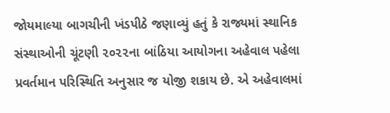જોયમાલ્યા બાગચીની ખંડપીઠે જણાવ્યું હતું કે રાજ્યમાં સ્થાનિક સંસ્થાઓની ચૂંટણી ૨૦૨૨ના બાંઠિયા આયોગના અહેવાલ પહેલા પ્રવર્તમાન પરિસ્થિતિ અનુસાર જ યોજી શકાય છે. એ અહેવાલમાં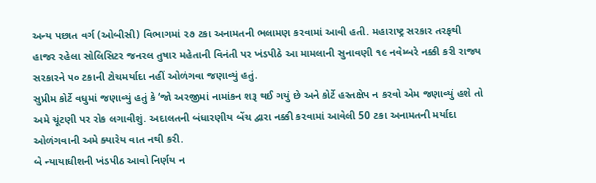અન્ય પછાત વર્ગ (ઓબીસી) વિભાગમાં ૨૭ ટકા અનામતની ભલામણ કરવામાં આવી હતી. મહારાષ્ટ્ર સરકાર તરફથી હાજર રહેલા સોલિસિટર જનરલ તુષાર મહેતાની વિનંતી પર ખંડપીઠે આ મામલાની સુનાવણી ૧૯ નવેમ્બરે નક્કી કરી રાજ્ય સરકારને ૫૦ ટકાની ટોચમર્યાદા નહીં ઓળંગવા જણાવ્યું હતું.
સુપ્રીમ કોર્ટે વધુમાં જણાવ્યું હતું કે ‘જો અરજીમાં નામાંકન શરૂ થઈ ગયું છે અને કોર્ટે હસ્તક્ષેપ ન કરવો એમ જણાવ્યું હશે તો અમે ચૂંટણી પર રોક લગાવીશું. અદાલતની બંધારણીય બેંચ દ્વારા નક્કી કરવામાં આવેલી 50 ટકા અનામતની મર્યાદા ઓળંગવાની અમે ક્યારેય વાત નથી કરી.
બે ન્યાયાધીશની ખંડપીઠ આવો નિર્ણય ન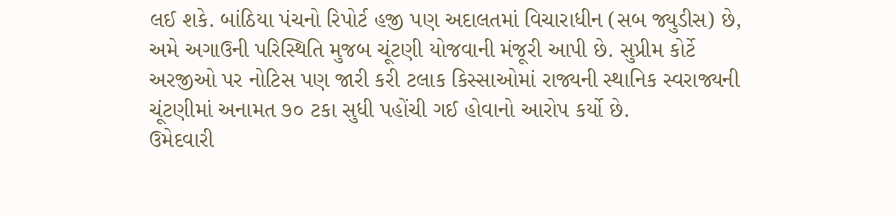લઈ શકે. બાંઠિયા પંચનો રિપોર્ટ હજી પણ અદાલતમાં વિચારાધીન (સબ જ્યુડીસ) છે, અમે અગાઉની પરિસ્થિતિ મુજબ ચૂંટણી યોજવાની મંજૂરી આપી છે. સુપ્રીમ કોર્ટે અરજીઓ પર નોટિસ પણ જારી કરી ટલાક કિસ્સાઓમાં રાજ્યની સ્થાનિક સ્વરાજ્યની ચૂંટણીમાં અનામત ૭૦ ટકા સુધી પહોંચી ગઈ હોવાનો આરોપ કર્યો છે.
ઉમેદવારી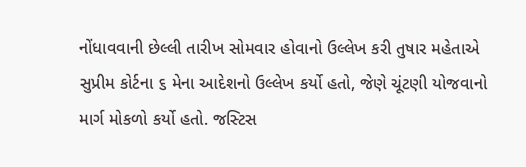નોંધાવવાની છેલ્લી તારીખ સોમવાર હોવાનો ઉલ્લેખ કરી તુષાર મહેતાએ સુપ્રીમ કોર્ટના ૬ મેના આદેશનો ઉલ્લેખ કર્યો હતો, જેણે ચૂંટણી યોજવાનો માર્ગ મોકળો કર્યો હતો. જસ્ટિસ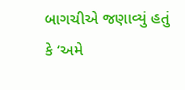બાગચીએ જણાવ્યું હતું કે ‘અમે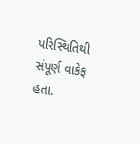પરિસ્થિતિથી સંપૂર્ણ વાકેફ હતા.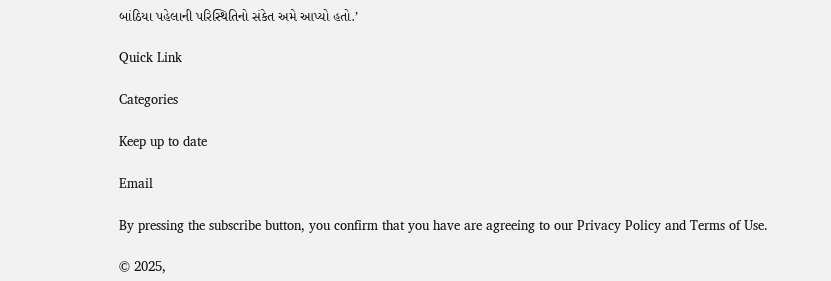બાંઠિયા પહેલાની પરિસ્થિતિનો સંકેત અમે આપ્યો હતો.’

Quick Link

Categories

Keep up to date

Email

By pressing the subscribe button, you confirm that you have are agreeing to our Privacy Policy and Terms of Use.

© 2025,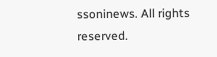ssoninews. All rights reserved.